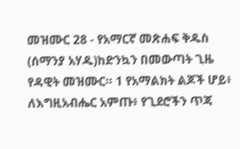መዝሙር 28 - የአማርኛ መጽሐፍ ቅዱስ (ሰማንያ አሃዱ)ከድንኳን በመውጣት ጊዜ የዳዊት መዝሙር። 1 የአማልክት ልጆች ሆይ፥ ለእግዚአብሔር አምጡ፥ የጊደሮችን ጥጃ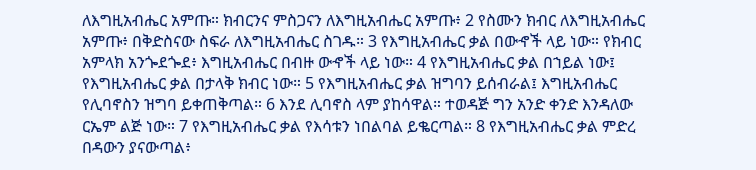ለእግዚአብሔር አምጡ። ክብርንና ምስጋናን ለእግዚአብሔር አምጡ፥ 2 የስሙን ክብር ለእግዚአብሔር አምጡ፥ በቅድስናው ስፍራ ለእግዚአብሔር ስገዱ። 3 የእግዚአብሔር ቃል በውኆች ላይ ነው። የክብር አምላክ አንጐደጐደ፥ እግዚአብሔር በብዙ ውኆች ላይ ነው። 4 የእግዚአብሔር ቃል በኀይል ነው፤ የእግዚአብሔር ቃል በታላቅ ክብር ነው። 5 የእግዚአብሔር ቃል ዝግባን ይሰብራል፤ እግዚአብሔር የሊባኖስን ዝግባ ይቀጠቅጣል። 6 እንደ ሊባኖስ ላም ያከሳዋል። ተወዳጅ ግን አንድ ቀንድ እንዳለው ርኤም ልጅ ነው። 7 የእግዚአብሔር ቃል የእሳቱን ነበልባል ይቈርጣል። 8 የእግዚአብሔር ቃል ምድረ በዳውን ያናውጣል፥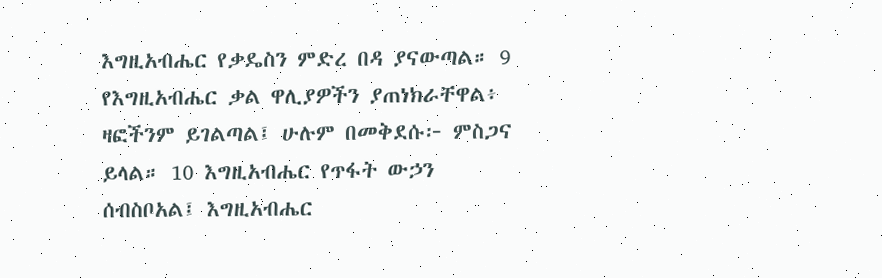እግዚአብሔር የቃዴስን ምድረ በዳ ያናውጣል። 9 የእግዚአብሔር ቃል ዋሊያዎችን ያጠነክራቸዋል፥ ዛፎችንም ይገልጣል፤ ሁሉም በመቅደሱ፦ ምስጋና ይላል። 10 እግዚአብሔር የጥፋት ውኃን ሰብስቦአል፤ እግዚአብሔር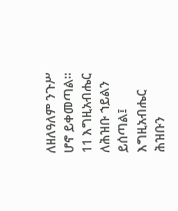ለዘለዓለም ንጉሥ ሆኖ ይቀመጣል። 11 እግዚአብሔር ለሕዝቡ ኀይልን ይሰጣል፤ እግዚአብሔር ሕዝቡን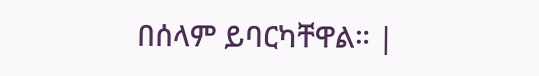በሰላም ይባርካቸዋል። |